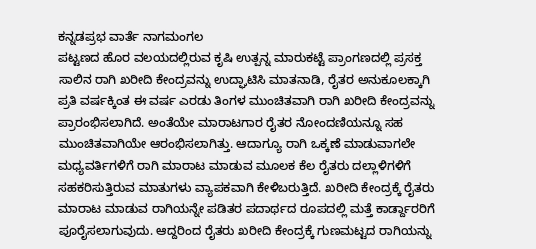ಕನ್ನಡಪ್ರಭ ವಾರ್ತೆ ನಾಗಮಂಗಲ
ಪಟ್ಟಣದ ಹೊರ ವಲಯದಲ್ಲಿರುವ ಕೃಷಿ ಉತ್ಪನ್ನ ಮಾರುಕಟ್ಟೆ ಪ್ರಾಂಗಣದಲ್ಲಿ ಪ್ರಸಕ್ತ ಸಾಲಿನ ರಾಗಿ ಖರೀದಿ ಕೇಂದ್ರವನ್ನು ಉದ್ಘಾಟಿಸಿ ಮಾತನಾಡಿ, ರೈತರ ಅನುಕೂಲಕ್ಕಾಗಿ ಪ್ರತಿ ವರ್ಷಕ್ಕಿಂತ ಈ ವರ್ಷ ಎರಡು ತಿಂಗಳ ಮುಂಚಿತವಾಗಿ ರಾಗಿ ಖರೀದಿ ಕೇಂದ್ರವನ್ನು ಪ್ರಾರಂಭಿಸಲಾಗಿದೆ. ಅಂತೆಯೇ ಮಾರಾಟಗಾರ ರೈತರ ನೋಂದಣಿಯನ್ನೂ ಸಹ ಮುಂಚಿತವಾಗಿಯೇ ಆರಂಭಿಸಲಾಗಿತ್ತು. ಆದಾಗ್ಯೂ ರಾಗಿ ಒಕ್ಕಣೆ ಮಾಡುವಾಗಲೇ ಮಧ್ಯವರ್ತಿಗಳಿಗೆ ರಾಗಿ ಮಾರಾಟ ಮಾಡುವ ಮೂಲಕ ಕೆಲ ರೈತರು ದಲ್ಲಾಳಿಗಳಿಗೆ ಸಹಕರಿಸುತ್ತಿರುವ ಮಾತುಗಳು ವ್ಯಾಪಕವಾಗಿ ಕೇಳಿಬರುತ್ತಿದೆ. ಖರೀದಿ ಕೇಂದ್ರಕ್ಕೆ ರೈತರು ಮಾರಾಟ ಮಾಡುವ ರಾಗಿಯನ್ನೇ ಪಡಿತರ ಪದಾರ್ಥದ ರೂಪದಲ್ಲಿ ಮತ್ತೆ ಕಾರ್ಡ್ದಾರರಿಗೆ ಪೂರೈಸಲಾಗುವುದು. ಆದ್ದರಿಂದ ರೈತರು ಖರೀದಿ ಕೇಂದ್ರಕ್ಕೆ ಗುಣಮಟ್ಟದ ರಾಗಿಯನ್ನು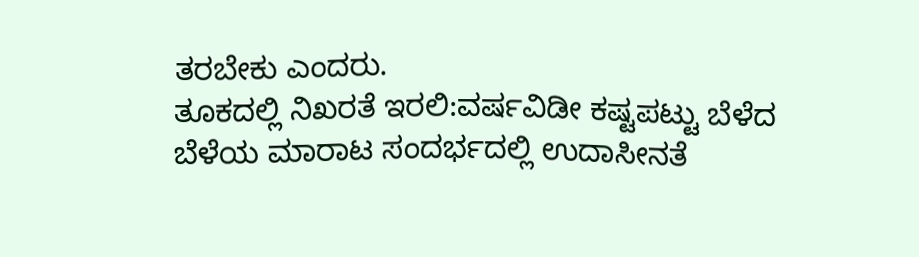ತರಬೇಕು ಎಂದರು.
ತೂಕದಲ್ಲಿ ನಿಖರತೆ ಇರಲಿ:ವರ್ಷವಿಡೀ ಕಷ್ಟಪಟ್ಟು ಬೆಳೆದ ಬೆಳೆಯ ಮಾರಾಟ ಸಂದರ್ಭದಲ್ಲಿ ಉದಾಸೀನತೆ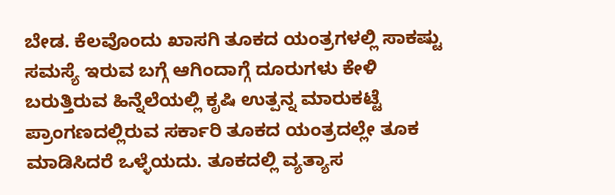ಬೇಡ. ಕೆಲವೊಂದು ಖಾಸಗಿ ತೂಕದ ಯಂತ್ರಗಳಲ್ಲಿ ಸಾಕಷ್ಟು ಸಮಸ್ಯೆ ಇರುವ ಬಗ್ಗೆ ಆಗಿಂದಾಗ್ಗೆ ದೂರುಗಳು ಕೇಳಿ ಬರುತ್ತಿರುವ ಹಿನ್ನೆಲೆಯಲ್ಲಿ ಕೃಷಿ ಉತ್ಪನ್ನ ಮಾರುಕಟ್ಟೆ ಪ್ರಾಂಗಣದಲ್ಲಿರುವ ಸರ್ಕಾರಿ ತೂಕದ ಯಂತ್ರದಲ್ಲೇ ತೂಕ ಮಾಡಿಸಿದರೆ ಒಳ್ಳೆಯದು. ತೂಕದಲ್ಲಿ ವ್ಯತ್ಯಾಸ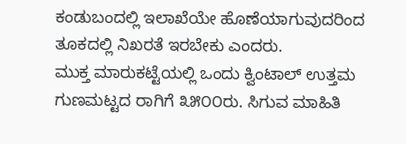ಕಂಡುಬಂದಲ್ಲಿ ಇಲಾಖೆಯೇ ಹೊಣೆಯಾಗುವುದರಿಂದ ತೂಕದಲ್ಲಿ ನಿಖರತೆ ಇರಬೇಕು ಎಂದರು.
ಮುಕ್ತ ಮಾರುಕಟ್ಟೆಯಲ್ಲಿ ಒಂದು ಕ್ವಿಂಟಾಲ್ ಉತ್ತಮ ಗುಣಮಟ್ಟದ ರಾಗಿಗೆ ೩೫೦೦ರು. ಸಿಗುವ ಮಾಹಿತಿ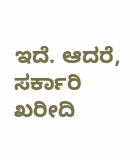ಇದೆ. ಆದರೆ, ಸರ್ಕಾರಿ ಖರೀದಿ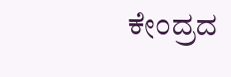ಕೇಂದ್ರದ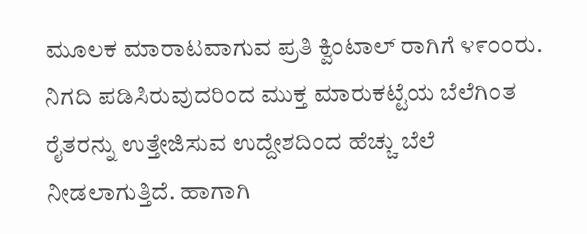ಮೂಲಕ ಮಾರಾಟವಾಗುವ ಪ್ರತಿ ಕ್ವಿಂಟಾಲ್ ರಾಗಿಗೆ ೪೯೦೦ರು. ನಿಗದಿ ಪಡಿಸಿರುವುದರಿಂದ ಮುಕ್ತ ಮಾರುಕಟ್ಟೆಯ ಬೆಲೆಗಿಂತ ರೈತರನ್ನು ಉತ್ತೇಜಿಸುವ ಉದ್ದೇಶದಿಂದ ಹೆಚ್ಚು ಬೆಲೆ ನೀಡಲಾಗುತ್ತಿದೆ. ಹಾಗಾಗಿ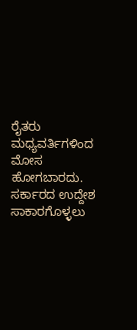ರೈತರು ಮಧ್ಯವರ್ತಿಗಳಿಂದ ಮೋಸ ಹೋಗಬಾರದು. ಸರ್ಕಾರದ ಉದ್ದೇಶ ಸಾಕಾರಗೊಳ್ಳಲು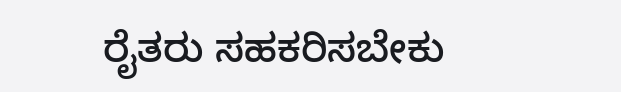ರೈತರು ಸಹಕರಿಸಬೇಕು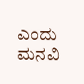ಎಂದು ಮನವಿ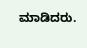ಮಾಡಿದರು.